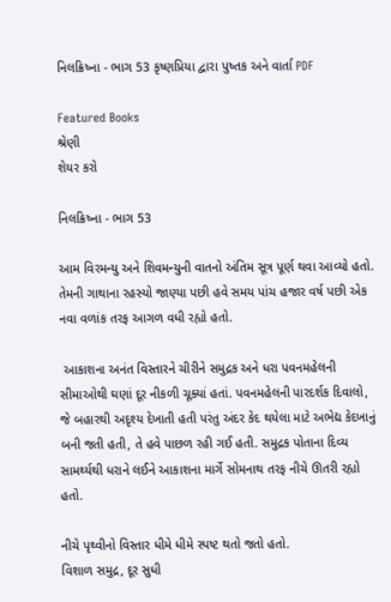નિલક્રિષ્ના - ભાગ 53 કૃષ્ણપ્રિયા દ્વારા પુષ્તક અને વાર્તા PDF

Featured Books
શ્રેણી
શેયર કરો

નિલક્રિષ્ના - ભાગ 53

આમ વિરમન્યુ અને શિવમન્યુની વાતનો અંતિમ સૂત્ર પૂર્ણ થવા આવ્યો હતો. તેમની ગાથાના રહસ્યો જાણ્યા પછી હવે સમય પાંચ હજાર વર્ષ પછી એક નવા વળાંક તરફ આગળ વધી રહ્યો હતો.

 આકાશના અનંત વિસ્તારને ચીરીને સમુદ્રક અને ધરા પવનમહેલની સીમાઓથી ઘણાં દૂર નીકળી ચૂક્યાં હતાં. પવનમહેલની પારદર્શક દિવાલો, જે બહારથી અદૃશ્ય દેખાતી હતી પરંતુ અંદર કેદ થયેલા માટે અભેદ્ય કેદખાનું બની જતી હતી, તે હવે પાછળ રહી ગઈ હતી. સમુદ્રક પોતાના દિવ્ય સામર્થ્યથી ધરાને લઈને આકાશના માર્ગે સોમનાથ તરફ નીચે ઊતરી રહ્યો હતો.

નીચે પૃથ્વીનો વિસ્તાર ધીમે ધીમે સ્પષ્ટ થતો જતો હતો.
વિશાળ સમુદ્ર, દૂર સુધી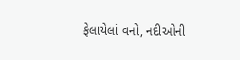ફેલાયેલાં વનો, નદીઓની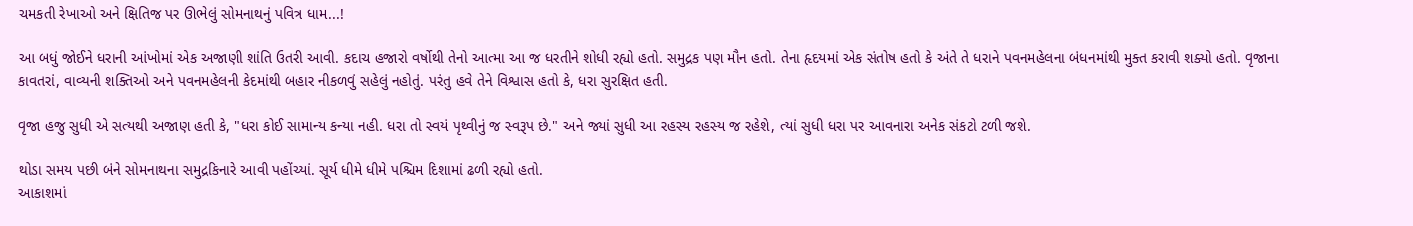ચમકતી રેખાઓ અને ક્ષિતિજ પર ઊભેલું સોમનાથનું પવિત્ર ધામ...!

આ બધું જોઈને ધરાની આંખોમાં એક અજાણી શાંતિ ઉતરી આવી. કદાચ હજારો વર્ષોથી તેનો આત્મા આ જ ધરતીને શોધી રહ્યો હતો. સમુદ્રક પણ મૌન હતો. તેના હૃદયમાં એક સંતોષ હતો કે અંતે તે ધરાને પવનમહેલના બંધનમાંથી મુક્ત કરાવી શક્યો હતો. વૃજાના કાવતરાં, વાવ્યની શક્તિઓ અને પવનમહેલની કેદમાંથી બહાર નીકળવું સહેલું નહોતું. પરંતુ હવે તેને વિશ્વાસ હતો કે, ધરા સુરક્ષિત હતી.

વૃજા હજુ સુધી એ સત્યથી અજાણ હતી કે, "ધરા કોઈ સામાન્ય કન્યા નહી. ધરા તો સ્વયં પૃથ્વીનું જ સ્વરૂપ છે." અને જ્યાં સુધી આ રહસ્ય રહસ્ય જ રહેશે, ત્યાં સુધી ધરા પર આવનારા અનેક સંકટો ટળી જશે.

થોડા સમય પછી બંને સોમનાથના સમુદ્રકિનારે આવી પહોંચ્યાં. સૂર્ય ધીમે ધીમે પશ્ચિમ દિશામાં ઢળી રહ્યો હતો.
આકાશમાં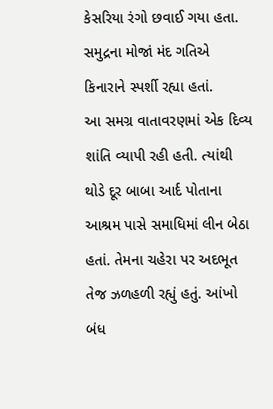કેસરિયા રંગો છવાઈ ગયા હતા.
સમુદ્રના મોજાં મંદ ગતિએ કિનારાને સ્પર્શી રહ્યા હતાં.
આ સમગ્ર વાતાવરણમાં એક દિવ્ય શાંતિ વ્યાપી રહી હતી. ત્યાંથી થોડે દૂર બાબા આર્દ પોતાના આશ્રમ પાસે સમાધિમાં લીન બેઠા હતાં. તેમના ચહેરા પર અદભૂત તેજ ઝળહળી રહ્યું હતું. આંખો બંધ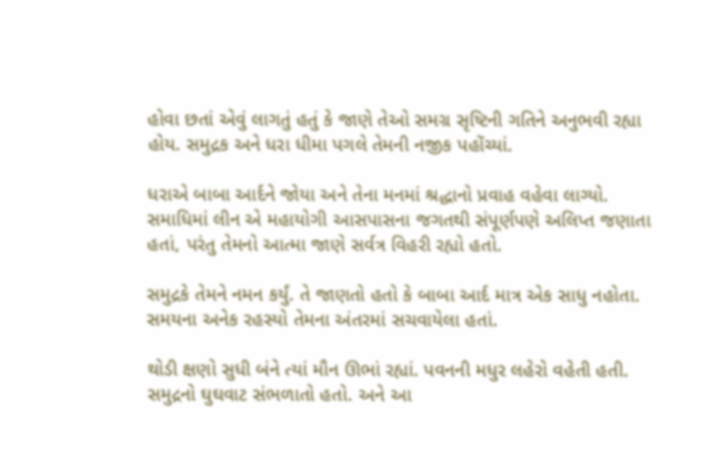હોવા છતાં એવું લાગતું હતું કે જાણે તેઓ સમગ્ર સૃષ્ટિની ગતિને અનુભવી રહ્યા હોય. સમુદ્રક અને ધરા ધીમા પગલે તેમની નજીક પહોંચ્યાં.

ધરાએ બાબા આર્દને જોયા અને તેના મનમાં શ્રદ્ધાનો પ્રવાહ વહેવા લાગ્યો. સમાધિમાં લીન એ મહાયોગી આસપાસના જગતથી સંપૂર્ણપણે અલિપ્ત જણાતા હતાં, પરંતુ તેમનો આત્મા જાણે સર્વત્ર વિહરી રહ્યો હતો.

સમુદ્રકે તેમને નમન કર્યું. તે જાણતો હતો કે બાબા આર્દ માત્ર એક સાધુ નહોતા. સમયના અનેક રહસ્યો તેમના અંતરમાં સચવાયેલા હતાં.

થોડી ક્ષણો સુધી બંને ત્યાં મૌન ઊભાં રહ્યાં. પવનની મધુર લહેરો વહેતી હતી. સમુદ્રનો ઘુઘવાટ સંભળાતો હતો. અને આ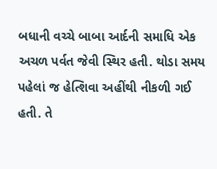બધાની વચ્ચે બાબા આર્દની સમાધિ એક અચળ પર્વત જેવી સ્થિર હતી. થોડા સમય પહેલાં જ હેત્શિવા અહીંથી નીકળી ગઈ હતી. તે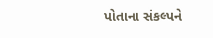પોતાના સંકલ્પને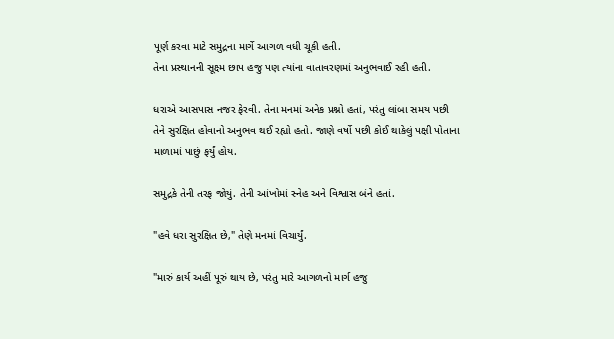પૂર્ણ કરવા માટે સમુદ્રના માર્ગે આગળ વધી ચૂકી હતી.
તેના પ્રસ્થાનની સૂક્ષ્મ છાપ હજુ પણ ત્યાંના વાતાવરણમાં અનુભવાઈ રહી હતી.

ધરાએ આસપાસ નજર ફેરવી. તેના મનમાં અનેક પ્રશ્નો હતાં, પરંતુ લાંબા સમય પછી તેને સુરક્ષિત હોવાનો અનુભવ થઈ રહ્યો હતો. જાણે વર્ષો પછી કોઈ થાકેલું પક્ષી પોતાના માળામાં પાછું ફર્યું હોય.

સમુદ્રકે તેની તરફ જોયું. તેની આંખોમાં સ્નેહ અને વિશ્વાસ બંને હતાં.

"હવે ધરા સુરક્ષિત છે," તેણે મનમાં વિચાર્યું.

"મારું કાર્ય અહીં પૂરું થાય છે, પરંતુ મારે આગળનો માર્ગ હજુ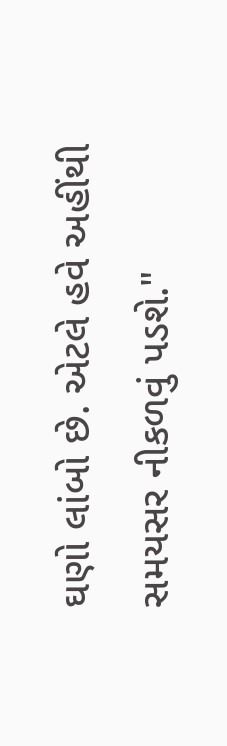ઘણો લાંબો છે. એટલે હવે અહીંથી સમયસર નીકળવું પડશે."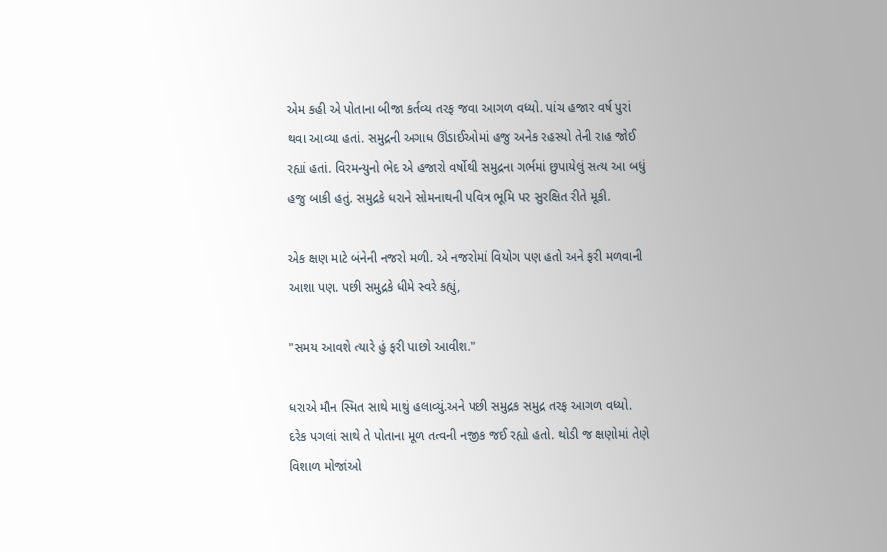એમ કહી એ પોતાના બીજા કર્તવ્ય તરફ જવા આગળ વધ્યો. પાંચ હજાર વર્ષ પુરાં થવા આવ્યા હતાં. સમુદ્રની અગાધ ઊંડાઈઓમાં હજુ અનેક રહસ્યો તેની રાહ જોઈ રહ્યાં હતાં. વિરમન્યુનો ભેદ એ હજારો વર્ષોથી સમુદ્રના ગર્ભમાં છુપાયેલું સત્ય આ બધું હજુ બાકી હતું. સમુદ્રકે ધરાને સોમનાથની પવિત્ર ભૂમિ પર સુરક્ષિત રીતે મૂકી.

એક ક્ષણ માટે બંનેની નજરો મળી. એ નજરોમાં વિયોગ પણ હતો અને ફરી મળવાની આશા પણ. પછી સમુદ્રકે ધીમે સ્વરે કહ્યું,

"સમય આવશે ત્યારે હું ફરી પાછો આવીશ."

ધરાએ મૌન સ્મિત સાથે માથું હલાવ્યું.અને પછી સમુદ્રક સમુદ્ર તરફ આગળ વધ્યો. દરેક પગલાં સાથે તે પોતાના મૂળ તત્વની નજીક જઈ રહ્યો હતો. થોડી જ ક્ષણોમાં તેણે વિશાળ મોજાંઓ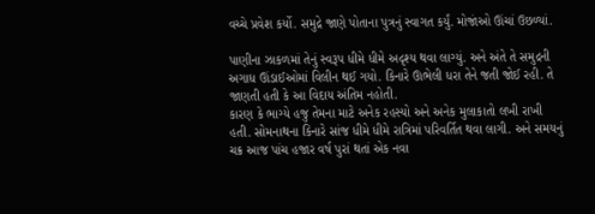વચ્ચે પ્રવેશ કર્યો. સમુદ્રે જાણે પોતાના પુત્રનું સ્વાગત કર્યું. મોજાંઓ ઊંચાં ઉછળ્યાં.

પાણીના ઝાકળમાં તેનું સ્વરૂપ ધીમે ધીમે અદૃશ્ય થવા લાગ્યું. અને અંતે તે સમુદ્રની અગાધ ઊંડાઈઓમાં વિલીન થઈ ગયો. કિનારે ઊભેલી ધરા તેને જતી જોઈ રહી. તે જાણતી હતી કે આ વિદાય અંતિમ નહોતી.
કારણ કે ભાગ્યે હજુ તેમના માટે અનેક રહસ્યો અને અનેક મુલાકાતો લખી રાખી હતી. સોમનાથના કિનારે સાંજ ધીમે ધીમે રાત્રિમાં પરિવર્તિત થવા લાગી. અને સમયનું ચક્ર આજ પાંચ હજાર વર્ષ પુરાં થતાં એક નવા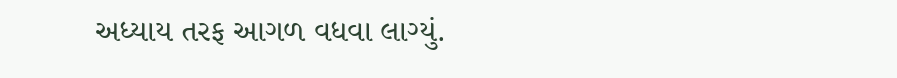અધ્યાય તરફ આગળ વધવા લાગ્યું.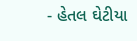- હેતલ ઘેટીયા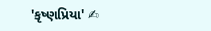'કૃષ્ણપ્રિયા' ✍